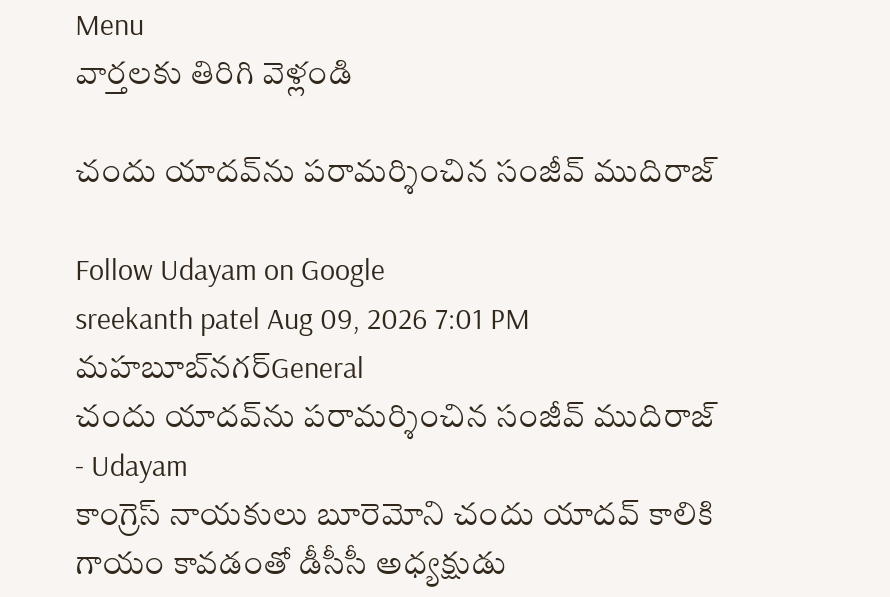Menu
వార్తలకు తిరిగి వెళ్లండి

చందు యాదవ్‌ను పరామర్శించిన సంజీవ్ ముదిరాజ్

Follow Udayam on Google
sreekanth patel Aug 09, 2026 7:01 PM మహబూబ్‌నగర్General
చందు యాదవ్‌ను పరామర్శించిన సంజీవ్ ముదిరాజ్ - Udayam
కాంగ్రెస్ నాయకులు బూరెమోని చందు యాదవ్ కాలికి గాయం కావడంతో డీసీసీ అధ్యక్షుడు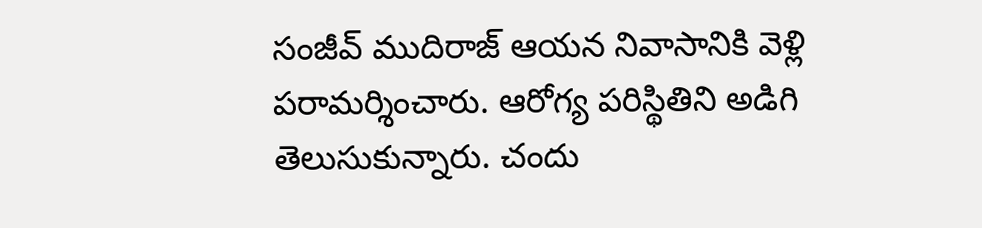సంజీవ్ ముదిరాజ్ ఆయన నివాసానికి వెళ్లి పరామర్శించారు. ఆరోగ్య పరిస్థితిని అడిగి తెలుసుకున్నారు. చందు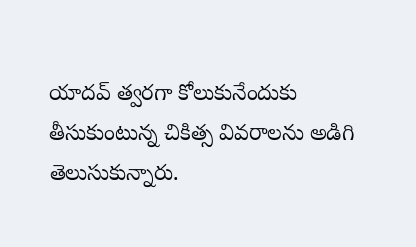యాదవ్ త్వరగా కోలుకునేందుకు తీసుకుంటున్న చికిత్స వివరాలను అడిగి తెలుసుకున్నారు.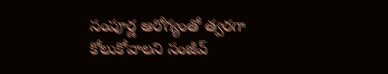సంపూర్ణ ఆరోగ్యంతో త్వరగా కోలుకోవాలని సంజీవ్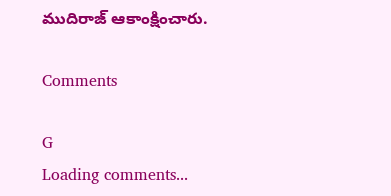ముదిరాజ్ ఆకాంక్షించారు.

Comments

G
Loading comments...